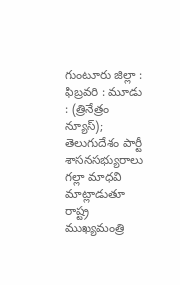గుంటూరు జిల్లా : ఫిబ్రవరి : మూడు : (త్రినేత్రం న్యూస్); తెలుగుదేశం పార్టీ శాసనసభ్యురాలు గల్లా మాధవి మాట్లాడుతూ రాష్ట్ర ముఖ్యమంత్రి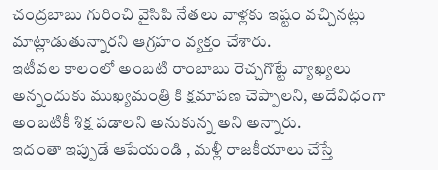చంద్రబాబు గురించి వైసిపి నేతలు వాళ్లకు ఇష్టం వచ్చినట్లు మాట్లాడుతున్నారని ఆగ్రహం వ్యక్తం చేశారు.
ఇటీవల కాలంలో అంబటి రాంబాబు రెచ్చగొట్టే వ్యాఖ్యలు అన్నందుకు ముఖ్యమంత్రి కి క్షమాపణ చెప్పాలని, అదేవిధంగా అంబటికీ శిక్ష పడాలని అనుకున్న అని అన్నారు.
ఇదంతా ఇప్పుడే ఆపేయండి , మళ్లీ రాజకీయాలు చేస్తే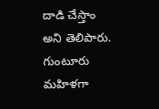దాడి చేస్తాం అని తెలిపారు. గుంటూరు మహిళగా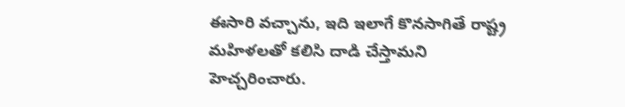ఈసారి వచ్చాను, ఇది ఇలాగే కొనసాగితే రాష్ట్ర మహిళలతో కలిసి దాడి చేస్తామని హెచ్చరించారు.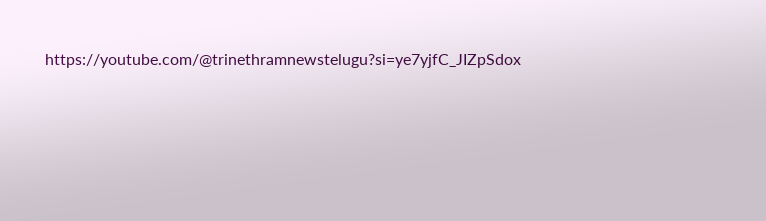https://youtube.com/@trinethramnewstelugu?si=ye7yjfC_JIZpSdox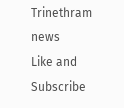Trinethram news
Like and Subscribe